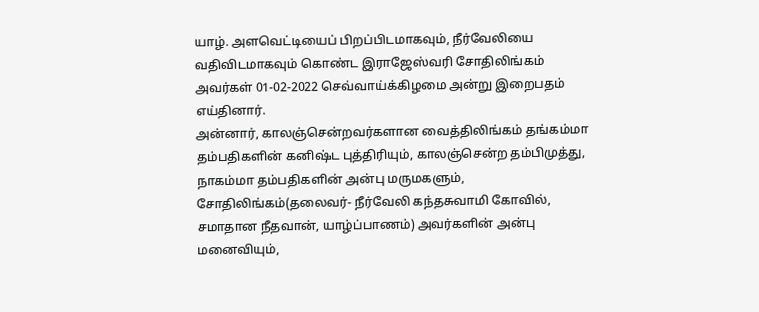யாழ். அளவெட்டியைப் பிறப்பிடமாகவும், நீர்வேலியை வதிவிடமாகவும் கொண்ட இராஜேஸ்வரி சோதிலிங்கம் அவர்கள் 01-02-2022 செவ்வாய்க்கிழமை அன்று இறைபதம் எய்தினார்.
அன்னார், காலஞ்சென்றவர்களான வைத்திலிங்கம் தங்கம்மா தம்பதிகளின் கனிஷ்ட புத்திரியும், காலஞ்சென்ற தம்பிமுத்து, நாகம்மா தம்பதிகளின் அன்பு மருமகளும்,
சோதிலிங்கம்(தலைவர்- நீர்வேலி கந்தசுவாமி கோவில், சமாதான நீதவான், யாழ்ப்பாணம்) அவர்களின் அன்பு மனைவியும்,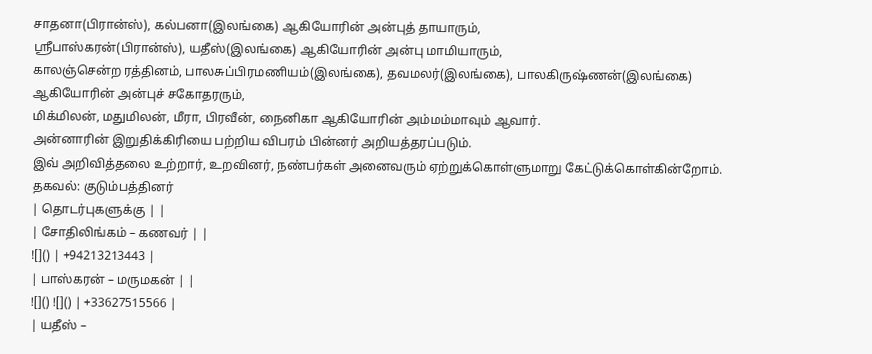சாதனா(பிரான்ஸ்), கல்பனா(இலங்கை) ஆகியோரின் அன்புத் தாயாரும்,
ஸ்ரீபாஸ்கரன்(பிரான்ஸ்), யதீஸ்(இலங்கை) ஆகியோரின் அன்பு மாமியாரும்,
காலஞ்சென்ற ரத்தினம், பாலசுப்பிரமணியம்(இலங்கை), தவமலர்(இலங்கை), பாலகிருஷ்ணன்(இலங்கை) ஆகியோரின் அன்புச் சகோதரரும்,
மிக்மிலன், மதுமிலன், மீரா, பிரவீன், நைனிகா ஆகியோரின் அம்மம்மாவும் ஆவார்.
அன்னாரின் இறுதிக்கிரியை பற்றிய விபரம் பின்னர் அறியத்தரப்படும்.
இவ் அறிவித்தலை உற்றார், உறவினர், நண்பர்கள் அனைவரும் ஏற்றுக்கொள்ளுமாறு கேட்டுக்கொள்கின்றோம்.
தகவல்: குடும்பத்தினர்
| தொடர்புகளுக்கு | |
| சோதிலிங்கம் – கணவர் | |
![]() | +94213213443 |
| பாஸ்கரன் – மருமகன் | |
![]() ![]() | +33627515566 |
| யதீஸ் –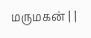மருமகன் | |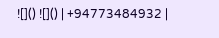![]() ![]() | +94773484932 |